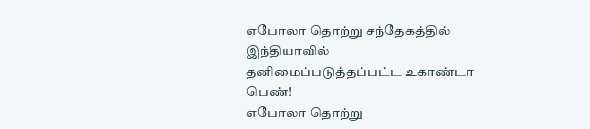எபோலா தொற்று சந்தேகத்தில் இந்தியாவில் தனிமைப்படுத்தப்பட்ட உகாண்டா பெண்!
எபோலா தொற்று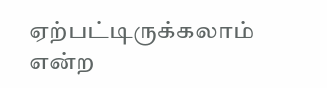ஏற்பட்டிருக்கலாம் என்ற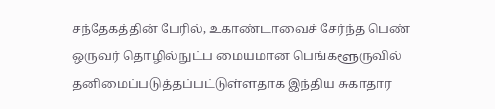சந்தேகத்தின் பேரில், உகாண்டாவைச் சேர்ந்த பெண் ஒருவர் தொழில்நுட்ப மையமான பெங்களூருவில் தனிமைப்படுத்தப்பட்டுள்ளதாக இந்திய சுகாதார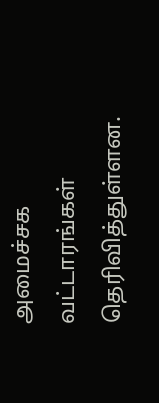அமைச்சக வட்டாரங்கள் தெரிவித்துள்ளன.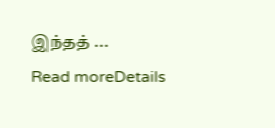இந்தத் ...
Read moreDetails